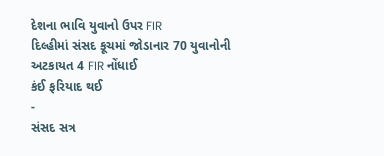દેશના ભાવિ યુવાનો ઉપર FIR
દિલ્હીમાં સંસદ કૂચમાં જોડાનાર 70 યુવાનોની અટકાયત 4 FIR નોંધાઈ
કંઈ ફરિયાદ થઈ
-
સંસદ સત્ર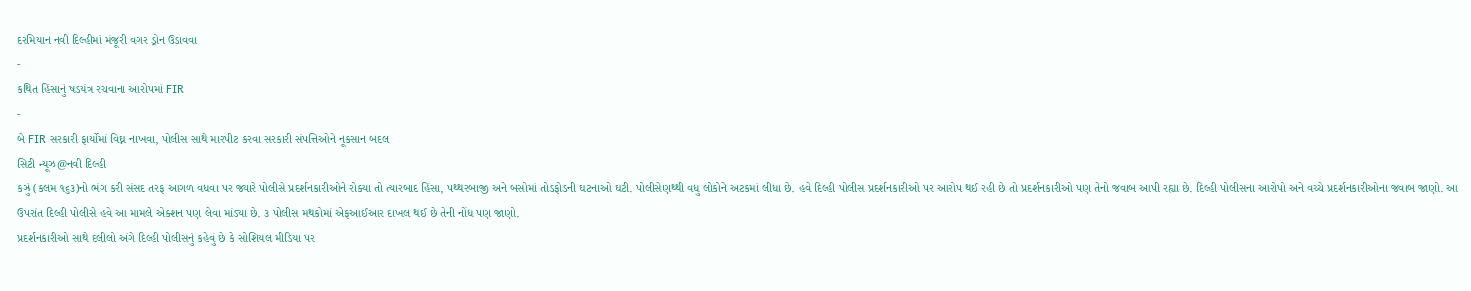દરમિયાન નવી દિલ્હીમાં મંજૂરી વગર ડ્રોન ઉડાવવા
-
કથિત હિંસાનું ષડયંત્ર રચવાના આરોપમાં FIR
-
બે FIR સરકારી ફાર્યોમાં વિઘ્ન નાખવા, પોલીસ સાથે મારપીટ કરવા સરકારી સંપત્તિઓને નૂકસાન બદલ
સિટી ન્યૂઝ@નવી દિલ્હી
કઝ્રું (કલમ ૧૬૩)નો ભંગ કરી સંસદ તરફ આગળ વધવા પર જ્યારે પોલીસે પ્રદર્શનકારીઓને રોક્યા તો ત્યારબાદ હિંસા, પથ્થરબાજી અને બસોમાં તોડફોડની ઘટનાઓ ઘટી. પોલીસેણથ્થી વધુ લોકોને અટકમાં લીધા છે. હવે દિલ્હી પોલીસ પ્રદર્શનકારીઓ પર આરોપ થઈ રહી છે તો પ્રદર્શનકારીઓ પણ તેનો જવાબ આપી રહ્યા છે. દિલ્હી પોલીસના આરોપો અને વચ્ચે પ્રદર્શનકારીઓના જવાબ જાણો. આ ઉપરાંત દિલ્હી પોલીસે હવે આ મામલે એક્શન પણ લેવા માંડ્યા છે. ૩ પોલીસ મથકોમાં એફઆઈઆર દાખલ થઈ છે તેની નોંધ પણ જાણો.
પ્રદર્શનકારીઓ સાથે દલીલો અંગે દિલ્હી પોલીસનું કહેવું છે કે સોશિયલ મીડિયા પર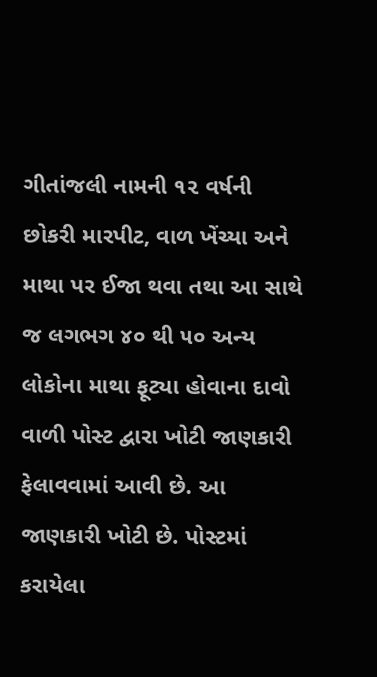ગીતાંજલી નામની ૧૨ વર્ષની છોકરી મારપીટ, વાળ ખેંચ્યા અને માથા પર ઈજા થવા તથા આ સાથે જ લગભગ ૪૦ થી ૫૦ અન્ય લોકોના માથા ફૂટ્યા હોવાના દાવો વાળી પોસ્ટ દ્વારા ખોટી જાણકારી ફેલાવવામાં આવી છે. આ જાણકારી ખોટી છે. પોસ્ટમાં કરાયેલા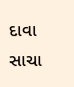દાવા સાચા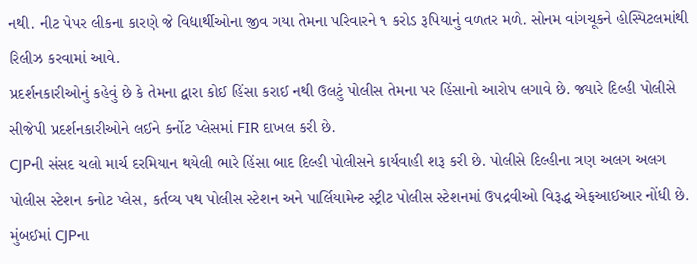નથી. નીટ પેપર લીકના કારણે જે વિદ્યાર્થીઓના જીવ ગયા તેમના પરિવારને ૧ કરોડ રૂપિયાનું વળતર મળે. સોનમ વાંગચૂકને હોસ્પિટલમાંથી રિલીઝ કરવામાં આવે.
પ્રદર્શનકારીઓનું કહેવું છે કે તેમના દ્વારા કોઈ હિંસા કરાઈ નથી ઉલટું પોલીસ તેમના પર હિંસાનો આરોપ લગાવે છે. જ્યારે દિલ્હી પોલીસે સીજેપી પ્રદર્શનકારીઓને લઈને કર્નોટ પ્લેસમાં FIR દાખલ કરી છે.
CJPની સંસદ ચલો માર્ચ દરમિયાન થયેલી ભારે હિંસા બાદ દિલ્હી પોલીસને કાર્યવાહી શરૂ કરી છે. પોલીસે દિલ્હીના ત્રણ અલગ અલગ પોલીસ સ્ટેશન કનોટ પ્લેસ, કર્તવ્ય પથ પોલીસ સ્ટેશન અને પાર્લિયામેન્ટ સ્ટ્રીટ પોલીસ સ્ટેશનમાં ઉપદ્રવીઓ વિરૂદ્ધ એફઆઈઆર નોંધી છે.
મુંબઈમાં CJPના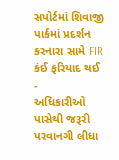સપોર્ટમાં શિવાજી પાર્કમાં પ્રદર્શન કરનારા સામે FIR
કંઈ ફરિયાદ થઈ
-
અધિકારીઓ પાસેથી જરૂરી પરવાનગી લીધા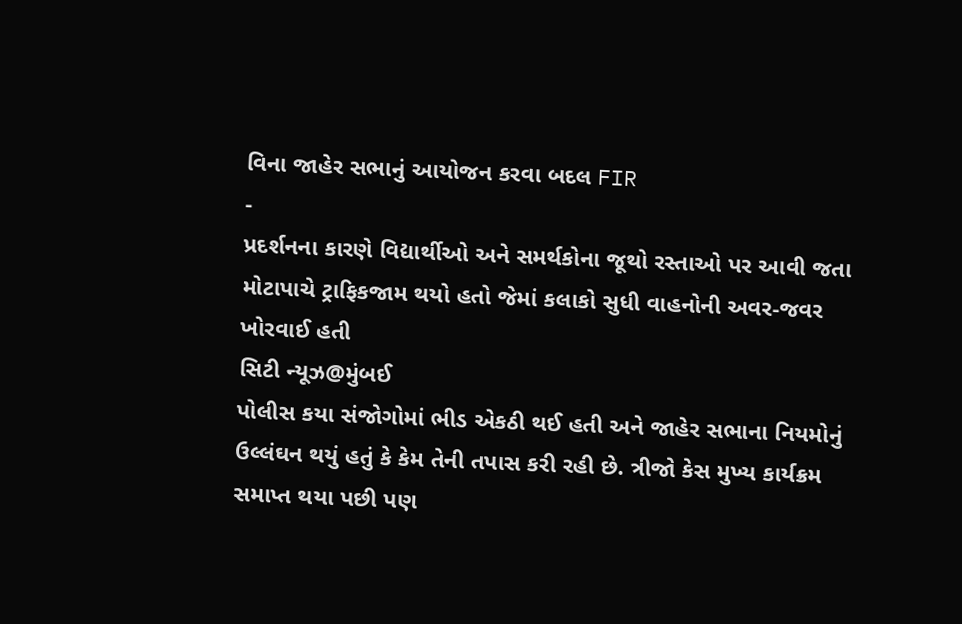વિના જાહેર સભાનું આયોજન કરવા બદલ FIR
-
પ્રદર્શનના કારણે વિદ્યાર્થીઓ અને સમર્થકોના જૂથો રસ્તાઓ પર આવી જતા મોટાપાચે ટ્રાફિકજામ થયો હતો જેમાં કલાકો સુધી વાહનોની અવર-જવર ખોરવાઈ હતી
સિટી ન્યૂઝ@મુંબઈ
પોલીસ કયા સંજોગોમાં ભીડ એકઠી થઈ હતી અને જાહેર સભાના નિયમોનું ઉલ્લંઘન થયું હતું કે કેમ તેની તપાસ કરી રહી છે. ત્રીજો કેસ મુખ્ય કાર્યક્રમ સમાપ્ત થયા પછી પણ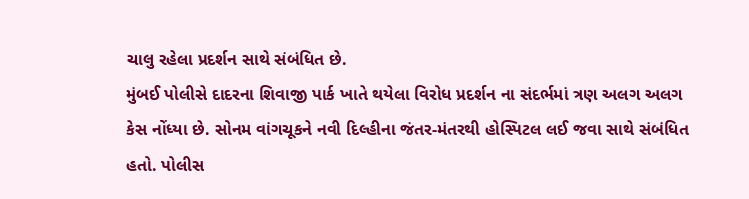ચાલુ રહેલા પ્રદર્શન સાથે સંબંધિત છે.
મુંબઈ પોલીસે દાદરના શિવાજી પાર્ક ખાતે થયેલા વિરોધ પ્રદર્શન ના સંદર્ભમાં ત્રણ અલગ અલગ કેસ નોંધ્યા છે. સોનમ વાંગચૂકને નવી દિલ્હીના જંતર-મંતરથી હોસ્પિટલ લઈ જવા સાથે સંબંધિત હતો. પોલીસ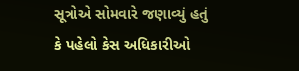સૂત્રોએ સોમવારે જણાવ્યું હતું કે પહેલો કેસ અધિકારીઓ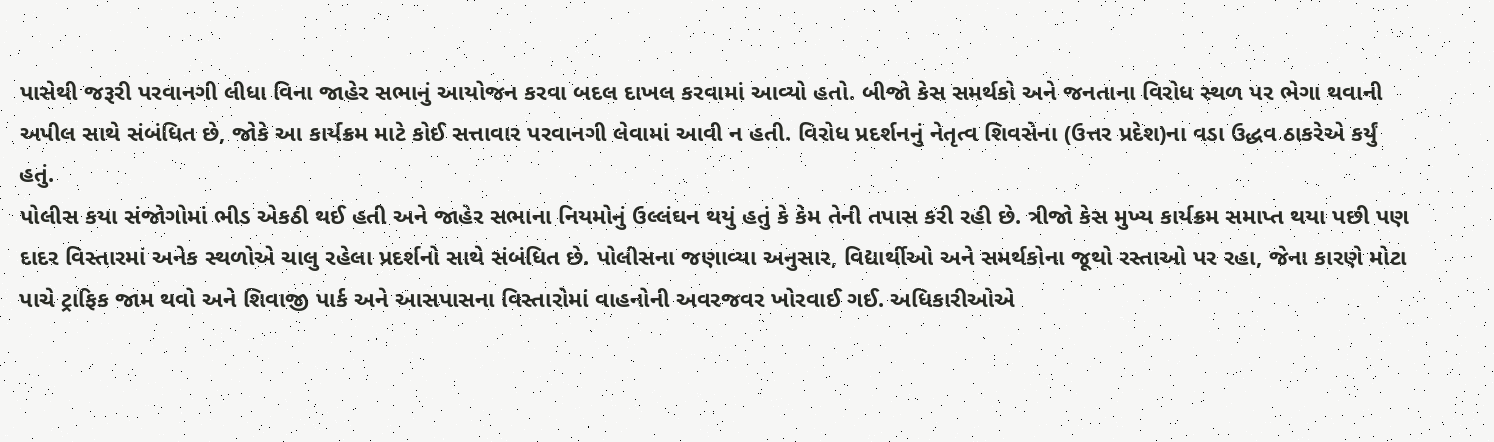પાસેથી જરૂરી પરવાનગી લીધા વિના જાહેર સભાનું આયોજન કરવા બદલ દાખલ કરવામાં આવ્યો હતો. બીજો કેસ સમર્થકો અને જનતાના વિરોધ સ્થળ પર ભેગા થવાની અપીલ સાથે સંબંધિત છે, જોકે આ કાર્યક્રમ માટે કોઈ સત્તાવાર પરવાનગી લેવામાં આવી ન હતી. વિરોધ પ્રદર્શનનું નેતૃત્વ શિવસેના (ઉત્તર પ્રદેશ)ના વડા ઉદ્ધવ ઠાકરેએ કર્યું હતું.
પોલીસ કયા સંજોગોમાં ભીડ એકઠી થઈ હતી અને જાહેર સભાના નિયમોનું ઉલ્લંઘન થયું હતું કે કેમ તેની તપાસ કરી રહી છે. ત્રીજો કેસ મુખ્ય કાર્યક્રમ સમાપ્ત થયા પછી પણ દાદર વિસ્તારમાં અનેક સ્થળોએ ચાલુ રહેલા પ્રદર્શનો સાથે સંબંધિત છે. પોલીસના જણાવ્યા અનુસાર, વિદ્યાર્થીઓ અને સમર્થકોના જૂથો રસ્તાઓ પર રહા, જેના કારણે મોટા પાચે ટ્રાફિક જામ થવો અને શિવાજી પાર્ક અને આસપાસના વિસ્તારોમાં વાહનોની અવરજવર ખોરવાઈ ગઈ. અધિકારીઓએ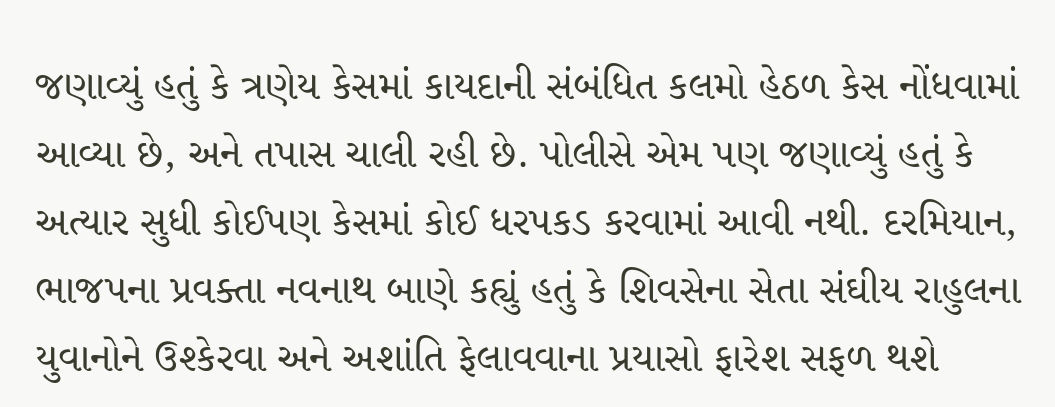જણાવ્યું હતું કે ત્રણેય કેસમાં કાયદાની સંબંધિત કલમો હેઠળ કેસ નોંધવામાં આવ્યા છે, અને તપાસ ચાલી રહી છે. પોલીસે એમ પણ જણાવ્યું હતું કે અત્યાર સુધી કોઈપણ કેસમાં કોઈ ધરપકડ કરવામાં આવી નથી. દરમિયાન, ભાજપના પ્રવક્તા નવનાથ બાણે કહ્યું હતું કે શિવસેના સેતા સંઘીય રાહુલના યુવાનોને ઉશ્કેરવા અને અશાંતિ ફેલાવવાના પ્રયાસો ફારેશ સફળ થશે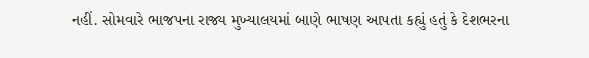નહીં. સોમવારે ભાજપના રાજ્ય મુખ્યાલયમાં બાણે ભાષણ આપતા કહ્યું હતું કે દેશભરના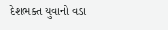દેશભક્ત યુવાનો વડા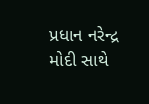પ્રધાન નરેન્દ્ર મોદી સાથે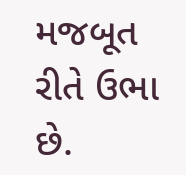મજબૂત રીતે ઉભા છે.